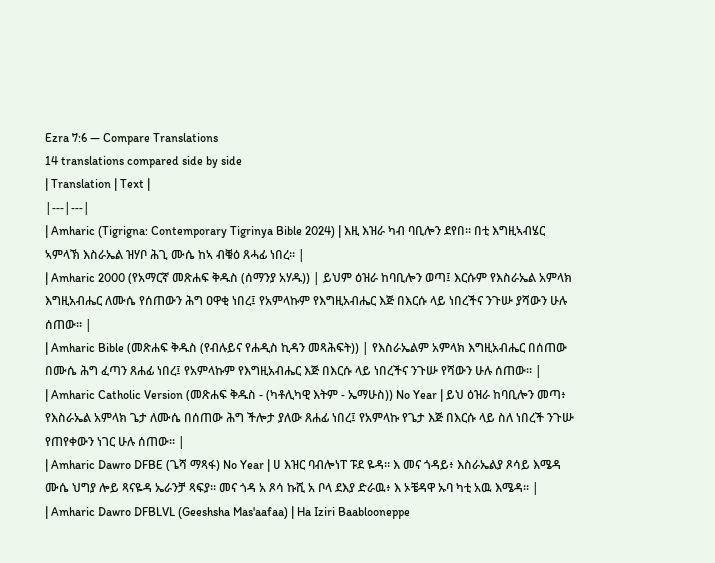Ezra 7:6 — Compare Translations
14 translations compared side by side
| Translation | Text |
|---|---|
| Amharic (Tigrigna: Contemporary Tigrinya Bible 2024) | እዚ እዝራ ካብ ባቢሎን ደየበ። በቲ እግዚኣብሄር ኣምላኽ እስራኤል ዝሃቦ ሕጊ ሙሴ ከኣ ብቑዕ ጸሓፊ ነበረ። |
| Amharic 2000 (የአማርኛ መጽሐፍ ቅዱስ (ሰማንያ አሃዱ)) | ይህም ዕዝራ ከባቢሎን ወጣ፤ እርሱም የእስራኤል አምላክ እግዚአብሔር ለሙሴ የሰጠውን ሕግ ዐዋቂ ነበረ፤ የአምላኩም የእግዚአብሔር እጅ በእርሱ ላይ ነበረችና ንጉሡ ያሻውን ሁሉ ሰጠው። |
| Amharic Bible (መጽሐፍ ቅዱስ (የብሉይና የሐዲስ ኪዳን መጻሕፍት)) | የእስራኤልም አምላክ እግዚአብሔር በሰጠው በሙሴ ሕግ ፈጣን ጸሐፊ ነበረ፤ የአምላኩም የእግዚአብሔር እጅ በእርሱ ላይ ነበረችና ንጉሡ የሻውን ሁሉ ሰጠው። |
| Amharic Catholic Version (መጽሐፍ ቅዱስ - (ካቶሊካዊ እትም - ኤማሁስ)) No Year | ይህ ዕዝራ ከባቢሎን መጣ፥ የእስራኤል አምላክ ጌታ ለሙሴ በሰጠው ሕግ ችሎታ ያለው ጸሐፊ ነበረ፤ የአምላኩ የጌታ እጅ በእርሱ ላይ ስለ ነበረች ንጉሡ የጠየቀውን ነገር ሁሉ ሰጠው። |
| Amharic Dawro DFBE (ጌሻ ማጻፋ) No Year | ሀ እዝር ባብሎነፐ ፑደ ዬዳ። እ መና ጎዳይ፥ እስራኤልያ ጾሳይ እሜዳ ሙሴ ህግያ ሎይ ጻናዬዳ ኤራንቻ ጻፍያ። መና ጎዳ አ ጾሳ ኩሺ አ ቦላ ደእያ ድራዉ፥ እ ኦቼዳዋ ኡባ ካቲ አዉ እሜዳ። |
| Amharic Dawro DFBLVL (Geeshsha Mas'aafaa) | Ha Iziri Baablooneppe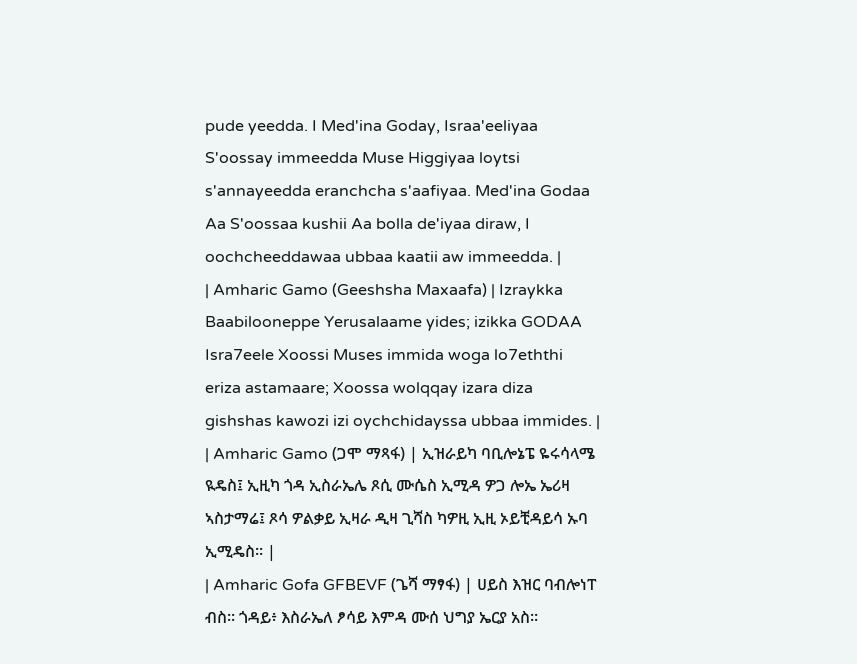pude yeedda. I Med'ina Goday, Israa'eeliyaa S'oossay immeedda Muse Higgiyaa loytsi s'annayeedda eranchcha s'aafiyaa. Med'ina Godaa Aa S'oossaa kushii Aa bolla de'iyaa diraw, I oochcheeddawaa ubbaa kaatii aw immeedda. |
| Amharic Gamo (Geeshsha Maxaafa) | Izraykka Baabilooneppe Yerusalaame yides; izikka GODAA Isra7eele Xoossi Muses immida woga lo7eththi eriza astamaare; Xoossa wolqqay izara diza gishshas kawozi izi oychchidayssa ubbaa immides. |
| Amharic Gamo (ጋሞ ማጻፋ) | ኢዝራይካ ባቢሎኔፔ ዬሩሳላሜ ዪዴስ፤ ኢዚካ ጎዳ ኢስራኤሌ ጾሲ ሙሴስ ኢሚዳ ዎጋ ሎኤ ኤሪዛ ኣስታማሬ፤ ጾሳ ዎልቃይ ኢዛራ ዲዛ ጊሻስ ካዎዚ ኢዚ ኦይቺዳይሳ ኡባ ኢሚዴስ። |
| Amharic Gofa GFBEVF (ጌሻ ማፃፋ) | ሀይስ እዝር ባብሎነፐ ብስ። ጎዳይ፥ እስራኤለ ፆሳይ እምዳ ሙሰ ህግያ ኤርያ አስ።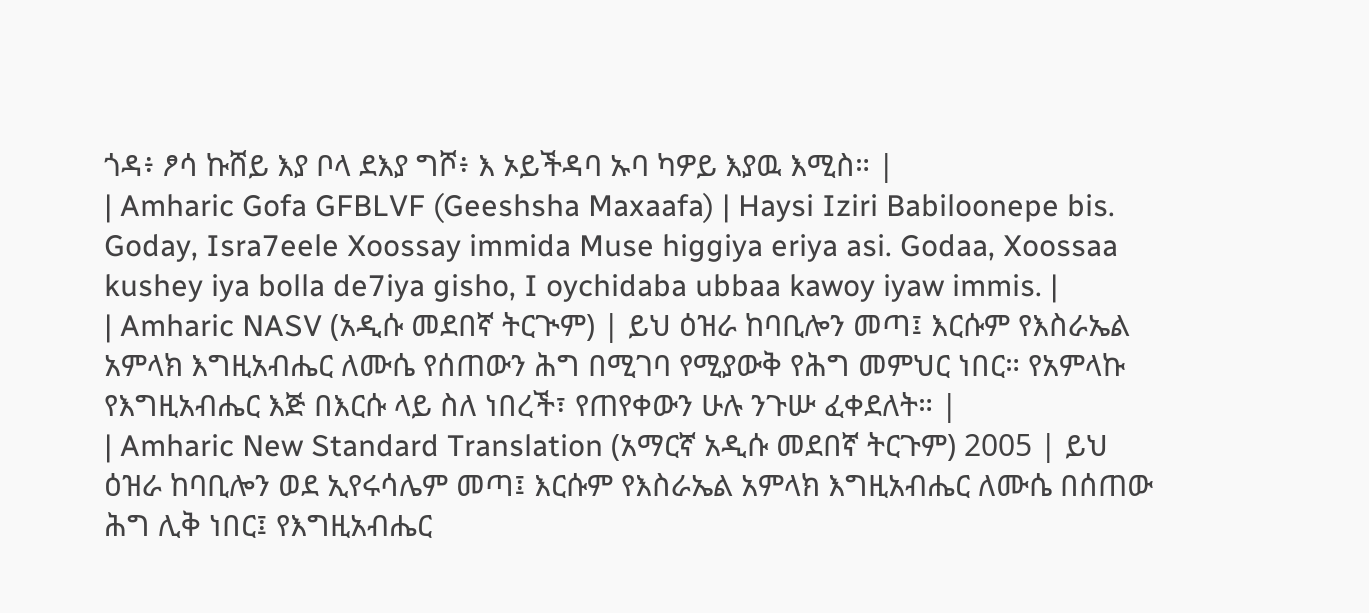ጎዳ፥ ፆሳ ኩሸይ እያ ቦላ ደእያ ግሾ፥ እ ኦይችዳባ ኡባ ካዎይ እያዉ እሚስ። |
| Amharic Gofa GFBLVF (Geeshsha Maxaafa) | Haysi Iziri Babiloonepe bis. Goday, Isra7eele Xoossay immida Muse higgiya eriya asi. Godaa, Xoossaa kushey iya bolla de7iya gisho, I oychidaba ubbaa kawoy iyaw immis. |
| Amharic NASV (አዲሱ መደበኛ ትርጒም) | ይህ ዕዝራ ከባቢሎን መጣ፤ እርሱም የእስራኤል አምላክ እግዚአብሔር ለሙሴ የሰጠውን ሕግ በሚገባ የሚያውቅ የሕግ መምህር ነበር። የአምላኩ የእግዚአብሔር እጅ በእርሱ ላይ ስለ ነበረች፣ የጠየቀውን ሁሉ ንጉሡ ፈቀደለት። |
| Amharic New Standard Translation (አማርኛ አዲሱ መደበኛ ትርጉም) 2005 | ይህ ዕዝራ ከባቢሎን ወደ ኢየሩሳሌም መጣ፤ እርሱም የእስራኤል አምላክ እግዚአብሔር ለሙሴ በሰጠው ሕግ ሊቅ ነበር፤ የእግዚአብሔር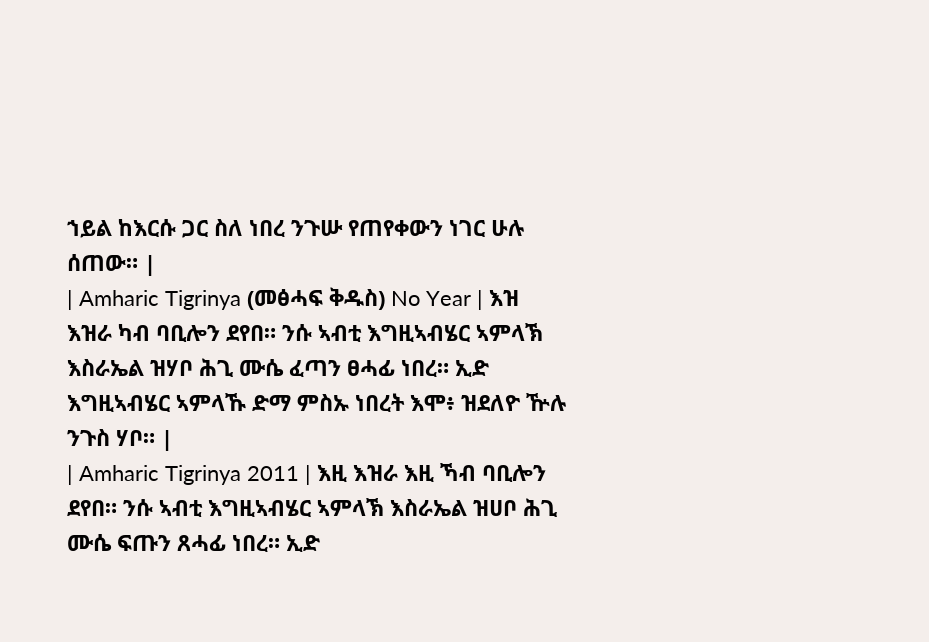ኀይል ከእርሱ ጋር ስለ ነበረ ንጉሡ የጠየቀውን ነገር ሁሉ ሰጠው። |
| Amharic Tigrinya (መፅሓፍ ቅዱስ) No Year | እዝ እዝራ ካብ ባቢሎን ደየበ። ንሱ ኣብቲ እግዚኣብሄር ኣምላኽ እስራኤል ዝሃቦ ሕጊ ሙሴ ፈጣን ፀሓፊ ነበረ። ኢድ እግዚኣብሄር ኣምላኹ ድማ ምስኡ ነበረት እሞ፥ ዝደለዮ ዅሉ ንጉስ ሃቦ። |
| Amharic Tigrinya 2011 | እዚ እዝራ እዚ ኻብ ባቢሎን ደየበ። ንሱ ኣብቲ እግዚኣብሄር ኣምላኽ እስራኤል ዝሀቦ ሕጊ ሙሴ ፍጡን ጸሓፊ ነበረ። ኢድ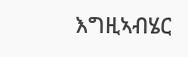እግዚኣብሄር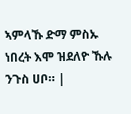ኣምላኹ ድማ ምስኡ ነበረት እሞ ዝደለዮ ኹሉ ንጉስ ሀቦ። |